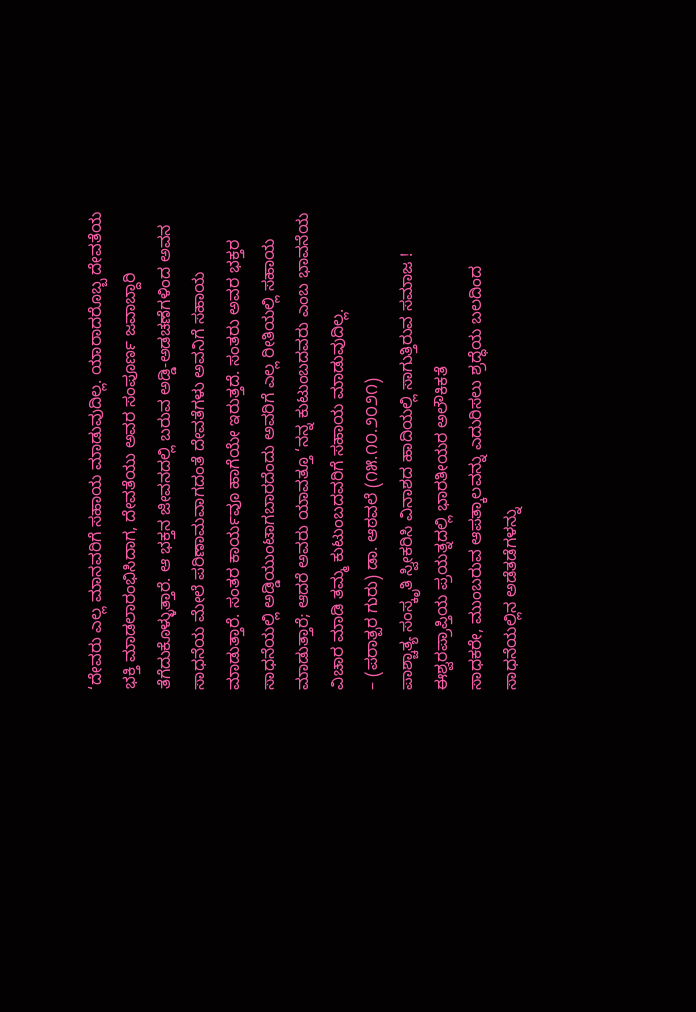‘ದೇವರು ಎಲ್ಲ ಮಾನವರಿಗೆ ಸಹಾಯ ಮಾಡುವುದಿಲ್ಲ. ಯಾರಾದರೊಬ್ಬ ದೇವತೆಯ ಭಕ್ತಿ ಮಾಡಲಾರಂಭಿಸಿದಾಗ, ದೇವತೆಯು ಅವರ ಸಂಪೂರ್ಣ ಜವಾಬ್ದಾರಿ ತೆಗೆದುಕೊಳ್ಳುತ್ತಾರೆ. ಆ ಭಕ್ತನ ಜೀವನದಲ್ಲಿ ಬರುವ ಅಡ್ಡಿ-ಅಡಚಣೆಗಳಿಂದ ಅವನ ಸಾಧನೆಯ ಮೇಲೆ ಪರಿಣಾಮವಾಗದಂತೆ ದೇವತೆಗಳು ಅವನಿಗೆ ಸಹಾಯ ಮಾಡುತ್ತಾರೆ. ಸಂತರ ಕಾರ್ಯವೂ ಹಾಗೆಯೇ ಇರುತ್ತದೆ. ಸಂತರು ಅವರ ಭಕ್ತರ ಸಾಧನೆಯಲ್ಲಿ ಅಡ್ಡಿಯುಂಟಾಗಬಾರದೆಂದು ಅವರಿಗೆ ಎಲ್ಲ ರೀತಿಯಲ್ಲಿ ಸಹಾಯ ಮಾಡುತ್ತಾರೆ; ಆದರೆ ಅವರು ಯಾವತ್ತೂ ‘ನನ್ನ ಕುಟುಂಬದವರು ಎಂಬ ಭಾವನೆಯ ವಿಚಾರ ಮಾಡಿ ತಮ್ಮ ಕುಟುಂಬದವರಿಗೆ ಸಹಾಯ ಮಾಡುವುದಿಲ್ಲ.
– (ಪರಾತ್ಪರ ಗುರು) ಡಾ. ಆಠವಲೆ (೧೫.೧೦.೨೦೨೧)
ಪಾಶ್ಚಾತ್ಯ ಸಂಸ್ಕೃತಿ ಸ್ವೀಕರಿಸಿ ವಿನಾಶದ ಹಾದಿಯಲ್ಲಿ ಸಾಗುತ್ತಿರುವ ಸಮಾಜ !
ಈಶ್ವರಪ್ರಾಪ್ತಿಯ ಪ್ರಯತ್ನದಲ್ಲಿ ಭಾರತೀಯರ ಅಲೌಕಿಕತೆ
ಸಾಧಕರೇ, ಮುಂಬರುವ ಆಪತ್ಕಾಲವನ್ನು ಎದುರಿಸಲು ಶ್ರದ್ಧೆಯ ಬಲದಿಂದ ಸಾಧನೆಯಲ್ಲಿನ ಅಡೆತಡೆಗಳನ್ನು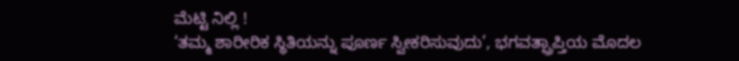ಮೆಟ್ಟಿ ನಿಲ್ಲಿ !
‘ತಮ್ಮ ಶಾರೀರಿಕ ಸ್ಥಿತಿಯನ್ನು ಪೂರ್ಣ ಸ್ವೀಕರಿಸುವುದು’, ಭಗವತ್ಪ್ರಾಪ್ತಿಯ ಮೊದಲ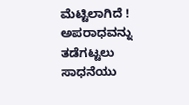ಮೆಟ್ಟಿಲಾಗಿದೆ !
ಅಪರಾಧವನ್ನು ತಡೆಗಟ್ಟಲು ಸಾಧನೆಯು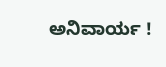ಅನಿವಾರ್ಯ !